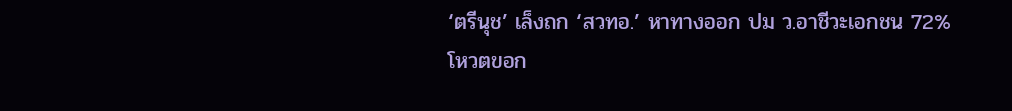‘ตรีนุช’ เล็งถก ‘สวทอ.’ หาทางออก ปม ว.อาชีวะเอกชน 72% โหวตขอก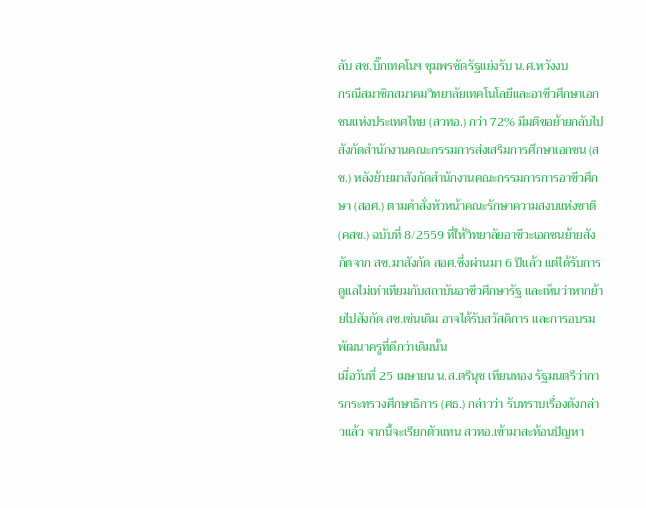ลับ สช.บิ๊กเทคโนฯ ชุมพรซัดรัฐแย่งรับ น.ศ.หวังงบ
กรณีสมาชิกสมาคมวิทยาลัยเทคโนโลยีและอาชีวศึกษาเอกชนแห่งประเทศไทย (สวทอ.) กว่า 72% มีมติขอย้ายกลับไปสังกัดสำนักงานคณะกรรมการส่งเสริมการศึกษาเอกชน (สช.) หลังย้ายมาสังกัดสำนักงานคณะกรรมการการอาชีวศึกษา (สอศ.) ตามคำสั่งหัวหน้าคณะรักษาความสงบแห่งชาติ (คสช.) ฉบับที่ 8/2559 ที่ให้วิทยาลัยอาชีวะเอกชนย้ายสังกัดจาก สช.มาสังกัด สอศ.ซึ่งผ่านมา 6 ปีแล้ว แต่ได้รับการดูแลไม่เท่าเทียมกับสถาบันอาชีวศึกษารัฐ และเห็นว่าหากย้ายไปสังกัด สช.เช่นเดิม อาจได้รับสวัสดิการ และการอบรมพัฒนาครูที่ดีกว่าเดิมนั้น
เมื่อวันที่ 25 เมษายน น.ส.ตรีนุช เทียนทอง รัฐมนตรีว่าการกระทรวงศึกษาธิการ (ศธ.) กล่าวว่า รับทราบเรื่องดังกล่าวแล้ว จากนี้จะเรียกตัวแทน สวทอ.เข้ามาสะท้อนปัญหา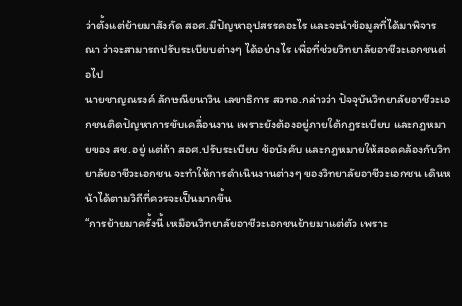ว่าตั้งแต่ย้ายมาสังกัด สอศ.มีปัญหาอุปสรรคอะไร และจะนำข้อมูลที่ได้มาพิจารณา ว่าจะสามารถปรับระเบียบต่างๆ ได้อย่างไร เพื่อที่ช่วยวิทยาลัยอาชีวะเอกชนต่อไป
นายชาญณรงค์ ลักษณียนาวิน เลขาธิการ สวทอ.กล่าวว่า ปัจจุบันวิทยาลัยอาชีวะเอกชนติดปัญหาการขับเคลื่อนงาน เพราะยังต้องอยู่ภายใต้กฎระเบียบ และกฎหมายของ สช.อยู่ แต่ถ้า สอศ.ปรับระเบียบ ข้อบังคับ และกฎหมายให้สอดคล้องกับวิทยาลัยอาชีวะเอกชน จะทำให้การดำเนินงานต่างๆ ของวิทยาลัยอาชีวะเอกชน เดินหน้าได้ตามวิถีที่ควรจะเป็นมากขึ้น
“การย้ายมาครั้งนี้ เหมือนวิทยาลัยอาชีวะเอกชนย้ายมาแต่ตัว เพราะ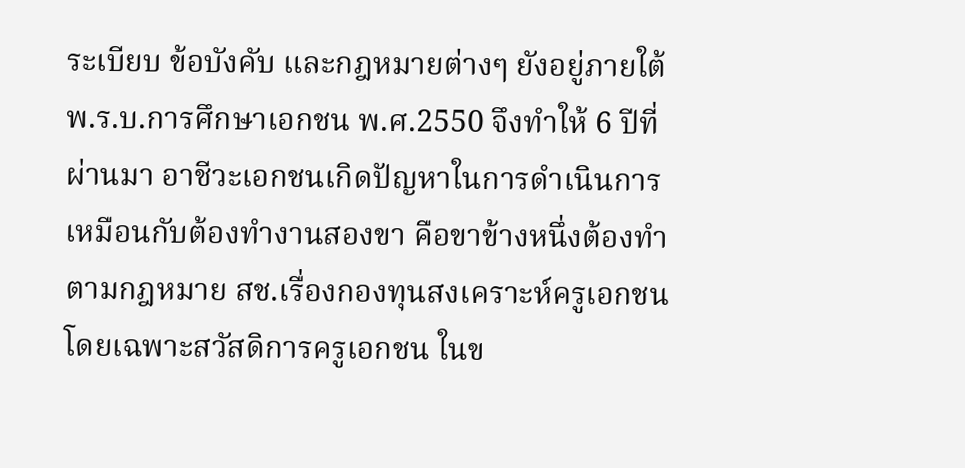ระเบียบ ข้อบังคับ และกฎหมายต่างๆ ยังอยู่ภายใต้ พ.ร.บ.การศึกษาเอกชน พ.ศ.2550 จึงทำให้ 6 ปีที่ผ่านมา อาชีวะเอกชนเกิดปัญหาในการดำเนินการ เหมือนกับต้องทำงานสองขา คือขาข้างหนึ่งต้องทำตามกฎหมาย สช.เรื่องกองทุนสงเคราะห์ครูเอกชน โดยเฉพาะสวัสดิการครูเอกชน ในข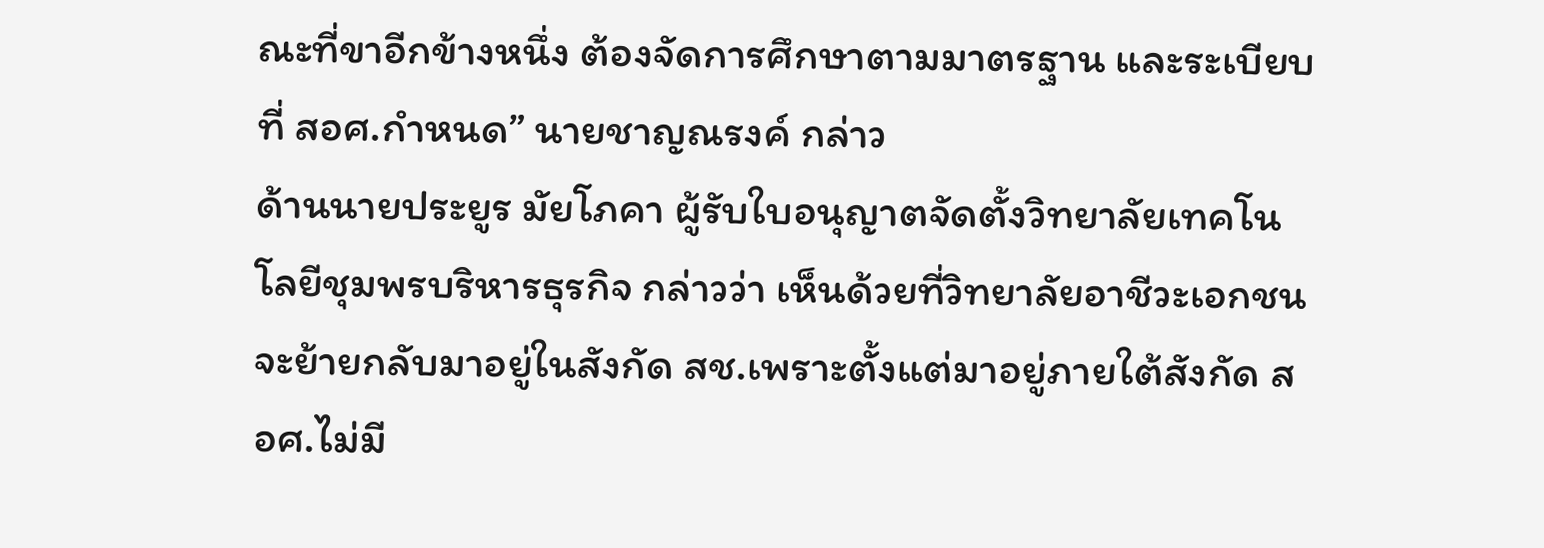ณะที่ขาอีกข้างหนึ่ง ต้องจัดการศึกษาตามมาตรฐาน และระเบียบที่ สอศ.กำหนด” นายชาญณรงค์ กล่าว
ด้านนายประยูร มัยโภคา ผู้รับใบอนุญาตจัดตั้งวิทยาลัยเทคโนโลยีชุมพรบริหารธุรกิจ กล่าวว่า เห็นด้วยที่วิทยาลัยอาชีวะเอกชนจะย้ายกลับมาอยู่ในสังกัด สช.เพราะตั้งแต่มาอยู่ภายใต้สังกัด สอศ.ไม่มี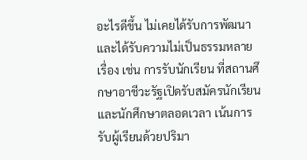อะไรดีขึ้น ไม่เคยได้รับการพัฒนา และได้รับความไม่เป็นธรรมหลายเรื่อง เช่น การรับนักเรียน ที่สถานศึกษาอาชีวะรัฐเปิดรับสมัครนักเรียน และนักศึกษาตลอดเวลา เน้นการรับผู้เรียนด้วยปริมา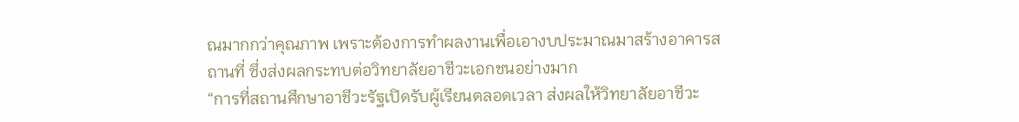ณมากกว่าคุณภาพ เพราะต้องการทำผลงานเพื่อเอางบประมาณมาสร้างอาคารสถานที่ ซึ่งส่งผลกระทบต่อวิทยาลัยอาชีวะเอกชนอย่างมาก
“การที่สถานศึกษาอาชีวะรัฐเปิดรับผู้เรียนตลอดเวลา ส่งผลให้วิทยาลัยอาชีวะ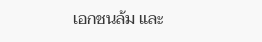เอกชนล้ม และ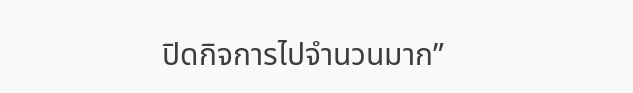ปิดกิจการไปจำนวนมาก”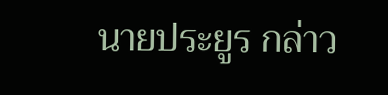นายประยูร กล่าว